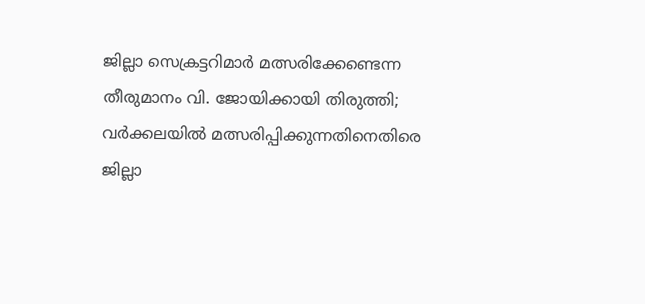ജില്ലാ സെക്രട്ടറിമാര്‍ മത്സരിക്കേണ്ടെന്ന തീരുമാനം വി. ജോയിക്കായി തിരുത്തി; വര്‍ക്കലയില്‍ മത്സരിപ്പിക്കുന്നതിനെതിരെ ജില്ലാ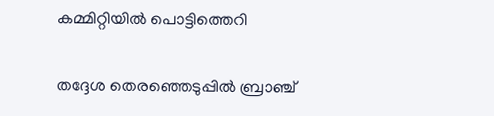കമ്മിറ്റിയില്‍ പൊട്ടിത്തെറി

തദ്ദേശ തെരഞ്ഞെടുപ്പില്‍ ബ്രാഞ്ച്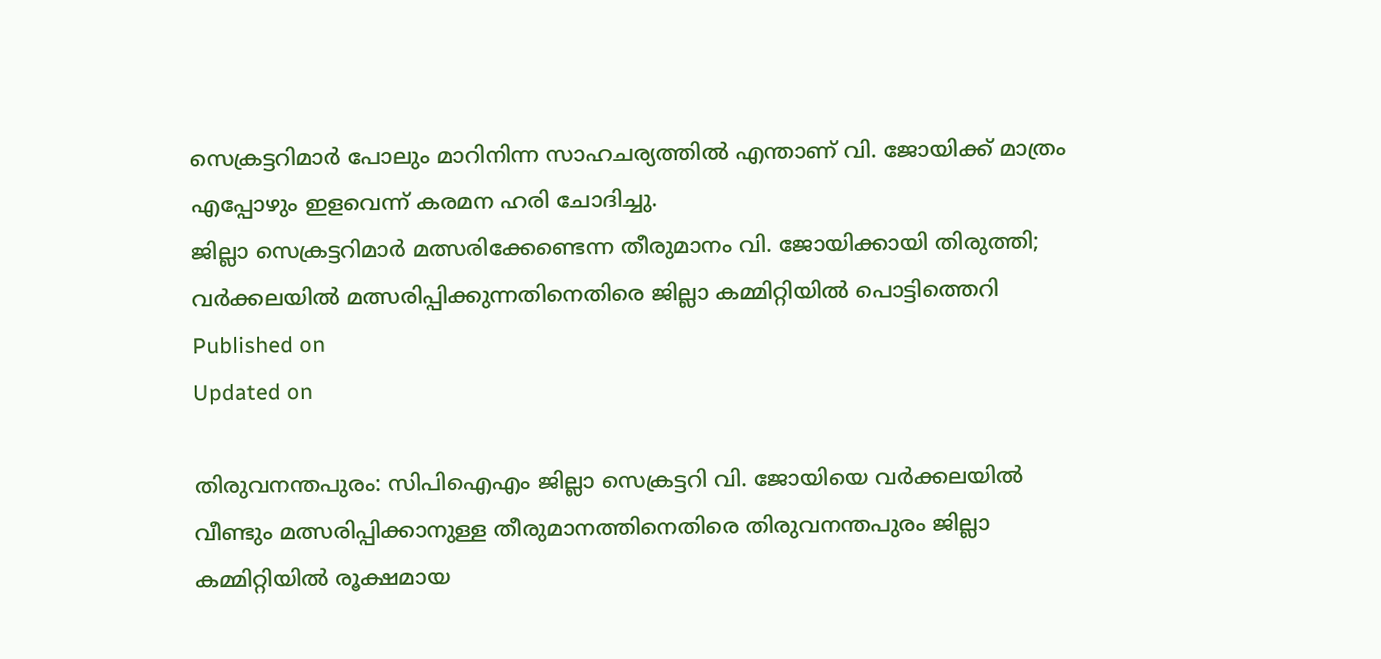സെക്രട്ടറിമാര്‍ പോലും മാറിനിന്ന സാഹചര്യത്തില്‍ എന്താണ് വി. ജോയിക്ക് മാത്രം എപ്പോഴും ഇളവെന്ന് കരമന ഹരി ചോദിച്ചു.
ജില്ലാ സെക്രട്ടറിമാര്‍ മത്സരിക്കേണ്ടെന്ന തീരുമാനം വി. ജോയിക്കായി തിരുത്തി; വര്‍ക്കലയില്‍ മത്സരിപ്പിക്കുന്നതിനെതിരെ ജില്ലാ കമ്മിറ്റിയില്‍ പൊട്ടിത്തെറി
Published on
Updated on

തിരുവനന്തപുരം: സിപിഐഎം ജില്ലാ സെക്രട്ടറി വി. ജോയിയെ വര്‍ക്കലയില്‍ വീണ്ടും മത്സരിപ്പിക്കാനുള്ള തീരുമാനത്തിനെതിരെ തിരുവനന്തപുരം ജില്ലാ കമ്മിറ്റിയില്‍ രൂക്ഷമായ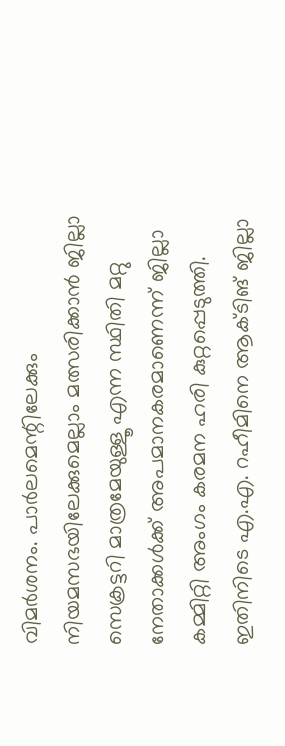വിമര്‍ശനം. പാര്‍ലമെന്റിലേക്കും നിയമസഭയിലേക്കുമെല്ലാം മത്സരിക്കാന്‍ ജില്ലാ സെക്രട്ടറി മാത്രമേയുള്ളൂ എന്ന സ്ഥിതി മറ്റു നേതാക്കള്‍ക്ക് അപമാനകരമാണെന്ന് ജില്ലാ കമ്മിറ്റി അംഗം കരമന ഹരി കുറ്റപ്പെടുത്തി. ഇതിനിടെ എ.എ. റഹീമിനെ ആക്ടിങ് ജില്ലാ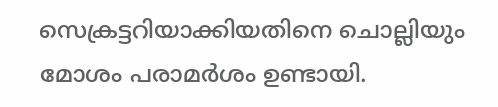സെക്രട്ടറിയാക്കിയതിനെ ചൊല്ലിയും മോശം പരാമര്‍ശം ഉണ്ടായി.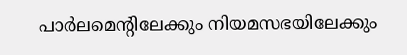പാര്‍ലമെന്റിലേക്കും നിയമസഭയിലേക്കും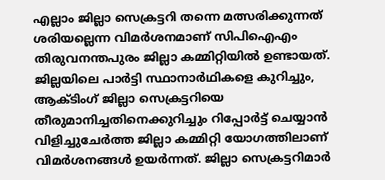എല്ലാം ജില്ലാ സെക്രട്ടറി തന്നെ മത്സരിക്കുന്നത് ശരിയല്ലെന്ന വിമര്‍ശനമാണ് സിപിഐഎം തിരുവനന്തപുരം ജില്ലാ കമ്മിറ്റിയില്‍ ഉണ്ടായത്. ജില്ലയിലെ പാര്‍ട്ടി സ്ഥാനാര്‍ഥികളെ കുറിച്ചും, ആക്ടിംഗ് ജില്ലാ സെക്രട്ടറിയെ തീരുമാനിച്ചതിനെക്കുറിച്ചും റിപ്പോര്‍ട്ട് ചെയ്യാന്‍ വിളിച്ചുചേര്‍ത്ത ജില്ലാ കമ്മിറ്റി യോഗത്തിലാണ് വിമര്‍ശനങ്ങള്‍ ഉയര്‍ന്നത്. ജില്ലാ സെക്രട്ടറിമാര്‍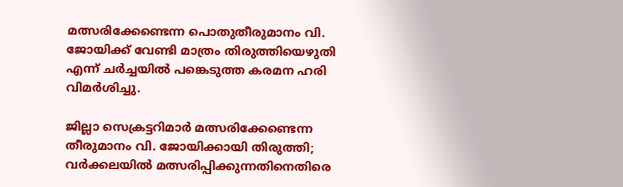മത്സരിക്കേണ്ടെന്ന പൊതുതീരുമാനം വി. ജോയിക്ക് വേണ്ടി മാത്രം തിരുത്തിയെഴുതി എന്ന് ചര്‍ച്ചയില്‍ പങ്കെടുത്ത കരമന ഹരി വിമര്‍ശിച്ചു.

ജില്ലാ സെക്രട്ടറിമാര്‍ മത്സരിക്കേണ്ടെന്ന തീരുമാനം വി. ജോയിക്കായി തിരുത്തി; വര്‍ക്കലയില്‍ മത്സരിപ്പിക്കുന്നതിനെതിരെ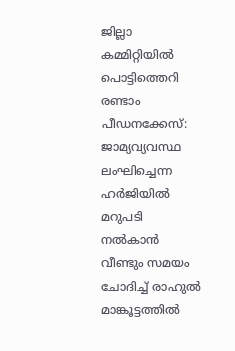ജില്ലാ കമ്മിറ്റിയില്‍ പൊട്ടിത്തെറി
രണ്ടാം പീഡനക്കേസ്: ജാമ്യവ്യവസ്ഥ ലംഘിച്ചെന്ന ഹർജിയിൽ മറുപടി നൽകാൻ വീണ്ടും സമയം ചോദിച്ച് രാഹുൽ മാങ്കൂട്ടത്തിൽ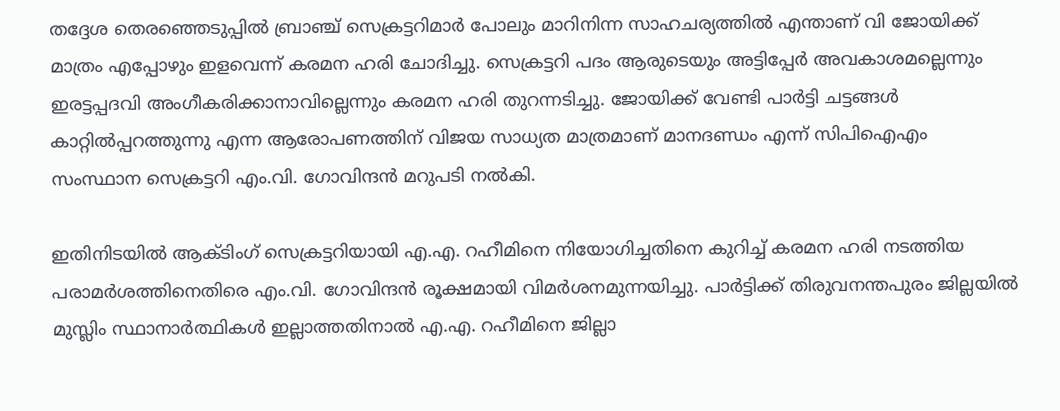തദ്ദേശ തെരഞ്ഞെടുപ്പില്‍ ബ്രാഞ്ച് സെക്രട്ടറിമാര്‍ പോലും മാറിനിന്ന സാഹചര്യത്തില്‍ എന്താണ് വി ജോയിക്ക് മാത്രം എപ്പോഴും ഇളവെന്ന് കരമന ഹരി ചോദിച്ചു. സെക്രട്ടറി പദം ആരുടെയും അട്ടിപ്പേര്‍ അവകാശമല്ലെന്നും ഇരട്ടപ്പദവി അംഗീകരിക്കാനാവില്ലെന്നും കരമന ഹരി തുറന്നടിച്ചു. ജോയിക്ക് വേണ്ടി പാര്‍ട്ടി ചട്ടങ്ങള്‍ കാറ്റില്‍പ്പറത്തുന്നു എന്ന ആരോപണത്തിന് വിജയ സാധ്യത മാത്രമാണ് മാനദണ്ഡം എന്ന് സിപിഐഎം സംസ്ഥാന സെക്രട്ടറി എം.വി. ഗോവിന്ദന്‍ മറുപടി നല്‍കി.

ഇതിനിടയില്‍ ആക്ടിംഗ് സെക്രട്ടറിയായി എ.എ. റഹീമിനെ നിയോഗിച്ചതിനെ കുറിച്ച് കരമന ഹരി നടത്തിയ പരാമര്‍ശത്തിനെതിരെ എം.വി. ഗോവിന്ദന്‍ രൂക്ഷമായി വിമര്‍ശനമുന്നയിച്ചു. പാര്‍ട്ടിക്ക് തിരുവനന്തപുരം ജില്ലയില്‍ മുസ്ലിം സ്ഥാനാര്‍ത്ഥികള്‍ ഇല്ലാത്തതിനാല്‍ എ.എ. റഹീമിനെ ജില്ലാ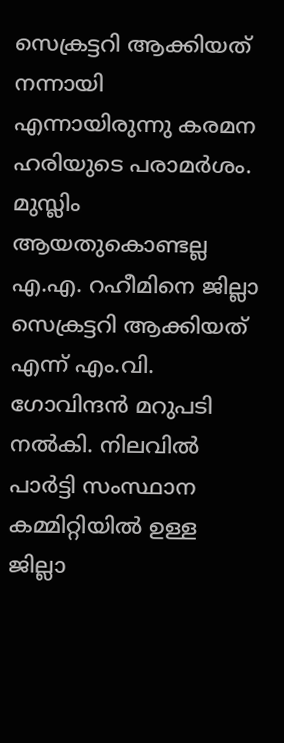സെക്രട്ടറി ആക്കിയത് നന്നായി എന്നായിരുന്നു കരമന ഹരിയുടെ പരാമര്‍ശം. മുസ്ലിം ആയതുകൊണ്ടല്ല എ.എ. റഹീമിനെ ജില്ലാ സെക്രട്ടറി ആക്കിയത് എന്ന് എം.വി. ഗോവിന്ദന്‍ മറുപടി നല്‍കി. നിലവില്‍ പാര്‍ട്ടി സംസ്ഥാന കമ്മിറ്റിയില്‍ ഉള്ള ജില്ലാ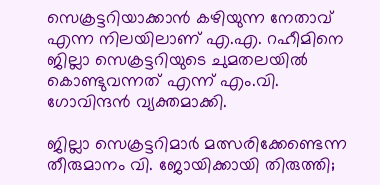സെക്രട്ടറിയാക്കാന്‍ കഴിയുന്ന നേതാവ് എന്ന നിലയിലാണ് എ.എ. റഹീമിനെ ജില്ലാ സെക്രട്ടറിയുടെ ചുമതലയില്‍ കൊണ്ടുവന്നത് എന്ന് എം.വി. ഗോവിന്ദന്‍ വ്യക്തമാക്കി.

ജില്ലാ സെക്രട്ടറിമാര്‍ മത്സരിക്കേണ്ടെന്ന തീരുമാനം വി. ജോയിക്കായി തിരുത്തി;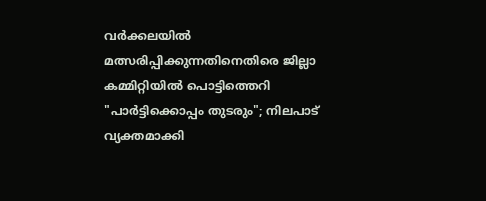വര്‍ക്കലയില്‍ മത്സരിപ്പിക്കുന്നതിനെതിരെ ജില്ലാ കമ്മിറ്റിയില്‍ പൊട്ടിത്തെറി
"പാർട്ടിക്കൊപ്പം തുടരും"; നിലപാട് വ്യക്തമാക്കി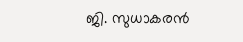ജി. സുധാകരൻ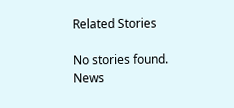Related Stories

No stories found.
News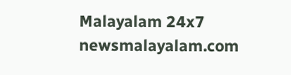Malayalam 24x7
newsmalayalam.com